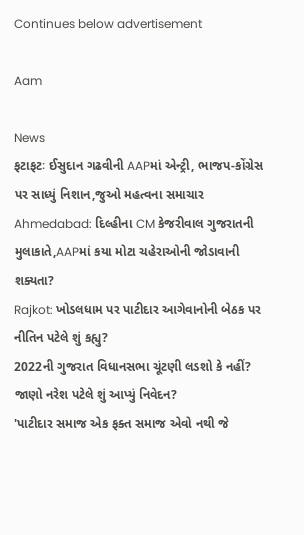Continues below advertisement

Aam

News
ફટાફટઃ ઈસુદાન ગઢવીની AAPમાં એન્ટ્રી, ભાજપ-કોંગ્રેસ પર સાધ્યું નિશાન,જુઓ મહત્વના સમાચાર
Ahmedabad: દિલ્હીના CM કેજરીવાલ ગુજરાતની મુલાકાતે,AAPમાં કયા મોટા ચહેરાઓની જોડાવાની શક્યતા?
Rajkot: ખોડલધામ પર પાટીદાર આગેવાનોની બેઠક પર નીતિન પટેલે શું કહ્યુ?
2022ની ગુજરાત વિધાનસભા ચૂંટણી લડશો કે નહીં? જાણો નરેશ પટેલે શું આપ્યું નિવેદન?
'પાટીદાર સમાજ એક ફક્ત સમાજ એવો નથી જે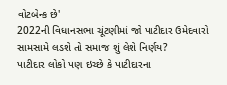વોટબેન્ક છે'
2022ની વિધાનસભા ચૂંટણીમાં જો પાટીદાર ઉમેદવારો સામસામે લડશે તો સમાજ શું લેશે નિર્ણય?
પાટીદાર લોકો પણ ઇચ્છે કે પાટીદારના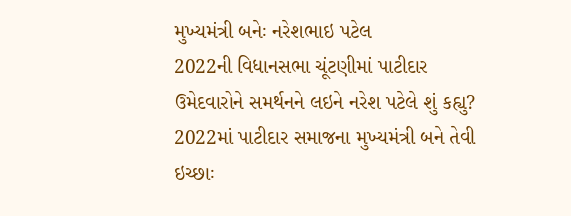મુખ્યમંત્રી બનેઃ નરેશભાઇ પટેલ
2022ની વિધાનસભા ચૂંટણીમાં પાટીદાર ઉમેદવારોને સમર્થનને લઇને નરેશ પટેલે શું કહ્યુ?
2022માં પાટીદાર સમાજના મુખ્યમંત્રી બને તેવી ઇચ્છાઃ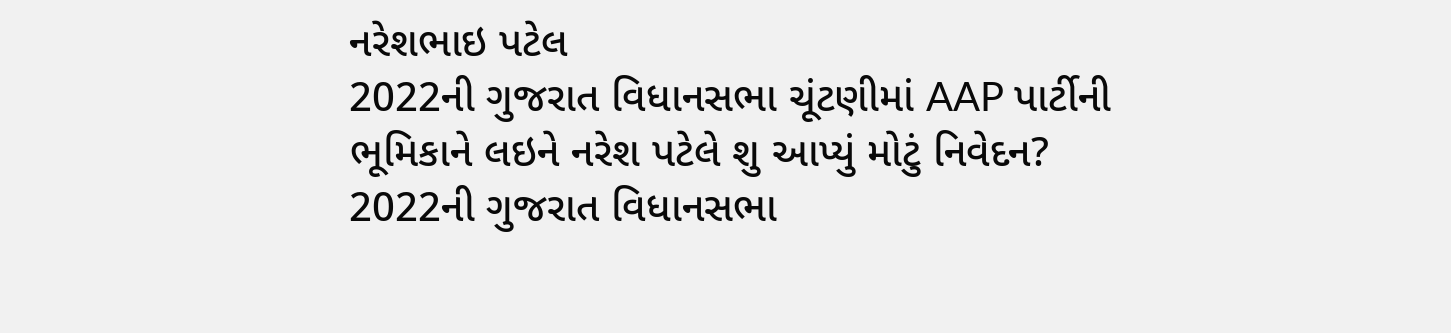નરેશભાઇ પટેલ
2022ની ગુજરાત વિધાનસભા ચૂંટણીમાં AAP પાર્ટીની ભૂમિકાને લઇને નરેશ પટેલે શુ આપ્યું મોટું નિવેદન?
2022ની ગુજરાત વિધાનસભા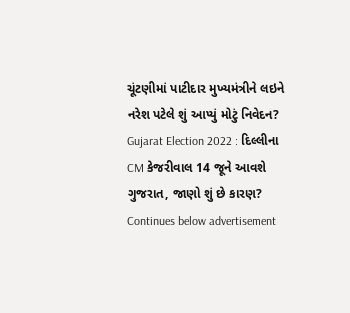ચૂંટણીમાં પાટીદાર મુખ્યમંત્રીને લઇને નરેશ પટેલે શું આપ્યું મોટું નિવેદન?
Gujarat Election 2022 : દિલ્લીના CM કેજરીવાલ 14 જૂને આવશે ગુજરાત, જાણો શું છે કારણ?
Continues below advertisement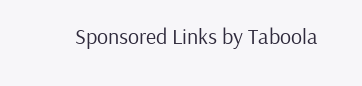Sponsored Links by Taboola